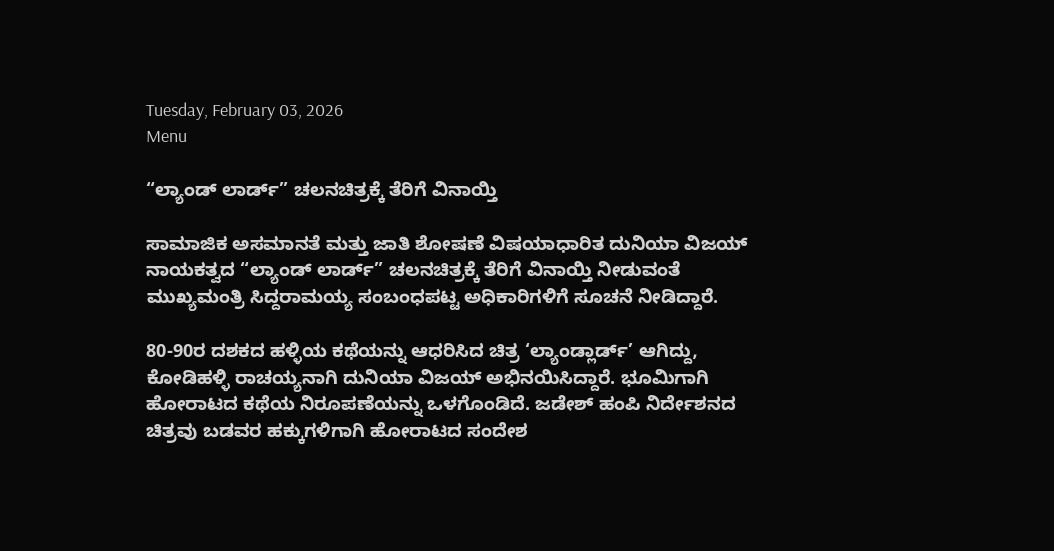Tuesday, February 03, 2026
Menu

“ಲ್ಯಾಂಡ್ ಲಾರ್ಡ್” ಚಲನಚಿತ್ರಕ್ಕೆ ತೆರಿಗೆ ವಿನಾಯ್ತಿ

ಸಾಮಾಜಿಕ ಅಸಮಾನತೆ ಮತ್ತು ಜಾತಿ ಶೋಷಣೆ ವಿಷಯಾಧಾರಿತ ದುನಿಯಾ ವಿಜಯ್ ನಾಯಕತ್ವದ “ಲ್ಯಾಂಡ್ ಲಾರ್ಡ್” ಚಲನಚಿತ್ರಕ್ಕೆ ತೆರಿಗೆ ವಿನಾಯ್ತಿ ನೀಡುವಂತೆ  ಮುಖ್ಯಮಂತ್ರಿ ಸಿದ್ದರಾಮಯ್ಯ ಸಂಬಂಧಪಟ್ಟ ಅಧಿಕಾರಿಗಳಿಗೆ ಸೂಚನೆ ನೀಡಿದ್ದಾರೆ.

80-90ರ ದಶಕದ ಹಳ್ಳಿಯ ಕಥೆಯನ್ನು ಆಧರಿಸಿದ ಚಿತ್ರ ‘ಲ್ಯಾಂಡ್ಲಾರ್ಡ್’ ಆಗಿದ್ದು, ಕೋಡಿಹಳ್ಳಿ ರಾಚಯ್ಯನಾಗಿ ದುನಿಯಾ ವಿಜಯ್ ಅಭಿನಯಿಸಿದ್ದಾರೆ. ಭೂಮಿಗಾಗಿ ಹೋರಾಟದ ಕಥೆಯ ನಿರೂಪಣೆಯನ್ನು ಒಳಗೊಂಡಿದೆ. ಜಡೇಶ್ ಹಂಪಿ ನಿರ್ದೇಶನದ ಚಿತ್ರವು ಬಡವರ ಹಕ್ಕುಗಳಿಗಾಗಿ ಹೋರಾಟದ ಸಂದೇಶ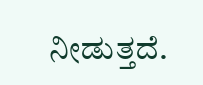ನೀಡುತ್ತದೆ.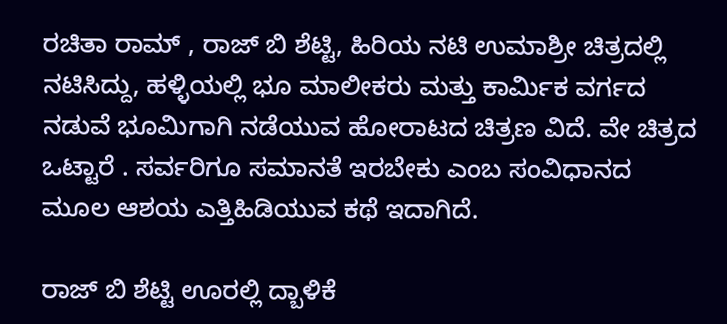ರಚಿತಾ ರಾಮ್ , ರಾಜ್‌ ಬಿ ಶೆಟ್ಟಿ, ಹಿರಿಯ ನಟಿ ಉಮಾಶ್ರೀ ಚಿತ್ರದಲ್ಲಿ ನಟಿಸಿದ್ದು, ಹಳ್ಳಿಯಲ್ಲಿ ಭೂ ಮಾಲೀಕರು ಮತ್ತು ಕಾರ್ಮಿಕ ವರ್ಗದ ನಡುವೆ ಭೂಮಿಗಾಗಿ ನಡೆಯುವ ಹೋರಾಟದ ಚಿತ್ರಣ ವಿದೆ. ವೇ ಚಿತ್ರದ ಒಟ್ಟಾರೆ . ಸರ್ವರಿಗೂ ಸಮಾನತೆ ಇರಬೇಕು ಎಂಬ ಸಂವಿಧಾನದ ಮೂಲ ಆಶಯ ಎತ್ತಿಹಿಡಿಯುವ ಕಥೆ ಇದಾಗಿದೆ.

ರಾಜ್ ಬಿ ಶೆಟ್ಟಿ ಊರಲ್ಲಿ ದ್ಬಾಳಿಕೆ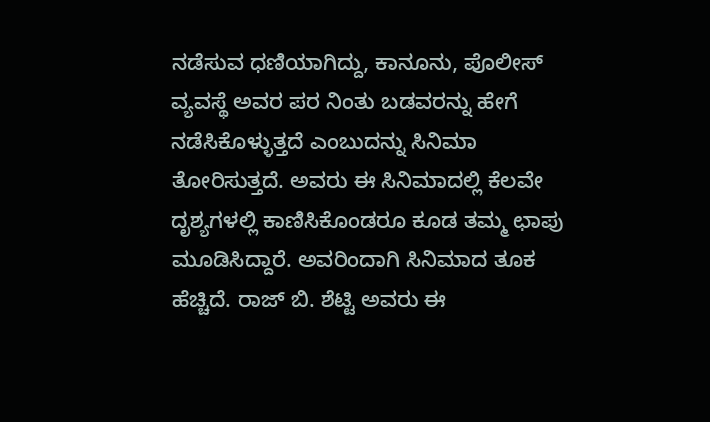ನಡೆಸುವ ಧಣಿಯಾಗಿದ್ದು, ಕಾನೂನು, ಪೊಲೀಸ್ ವ್ಯವಸ್ಥೆ ಅವರ ಪರ ನಿಂತು ಬಡವರನ್ನು ಹೇಗೆ ನಡೆಸಿಕೊಳ್ಳುತ್ತದೆ ಎಂಬುದನ್ನು ಸಿನಿಮಾ ತೋರಿಸುತ್ತದೆ. ಅವರು ಈ ಸಿನಿಮಾದಲ್ಲಿ ಕೆಲವೇ ದೃಶ್ಯಗಳಲ್ಲಿ ಕಾಣಿಸಿಕೊಂಡರೂ ಕೂಡ ತಮ್ಮ ಛಾಪು ಮೂಡಿಸಿದ್ದಾರೆ. ಅವರಿಂದಾಗಿ ಸಿನಿಮಾದ ತೂಕ ಹೆಚ್ಚಿದೆ. ರಾಜ್ ಬಿ. ಶೆಟ್ಟಿ ಅವರು ಈ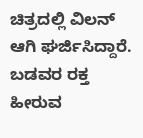ಚಿತ್ರದಲ್ಲಿ ವಿಲನ್ ಆಗಿ ಘರ್ಜಿಸಿದ್ದಾರೆ. ಬಡವರ ರಕ್ತ ಹೀರುವ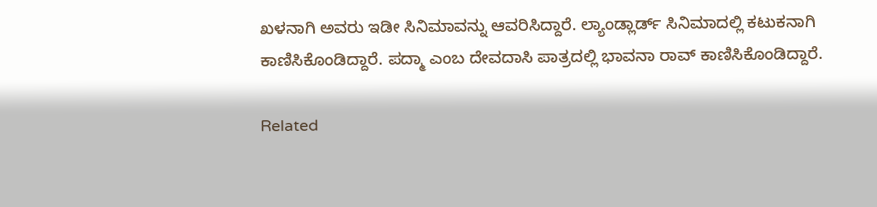ಖಳನಾಗಿ ಅವರು ಇಡೀ ಸಿನಿಮಾವನ್ನು ಆವರಿಸಿದ್ದಾರೆ. ಲ್ಯಾಂಡ್ಲಾರ್ಡ್ ಸಿನಿಮಾದಲ್ಲಿ ಕಟುಕನಾಗಿ ಕಾಣಿಸಿಕೊಂಡಿದ್ದಾರೆ. ಪದ್ಮಾ ಎಂಬ ದೇವದಾಸಿ ಪಾತ್ರದಲ್ಲಿ ಭಾವನಾ ರಾವ್ ಕಾಣಿಸಿಕೊಂಡಿದ್ದಾರೆ.

Related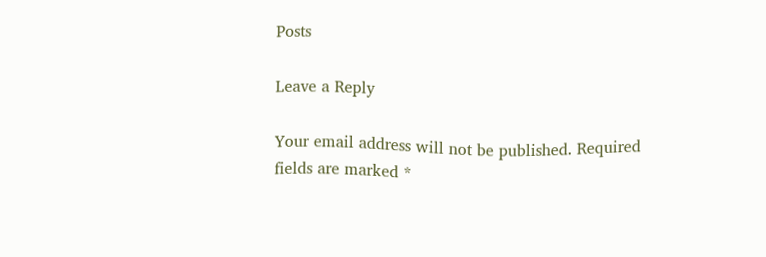Posts

Leave a Reply

Your email address will not be published. Required fields are marked *